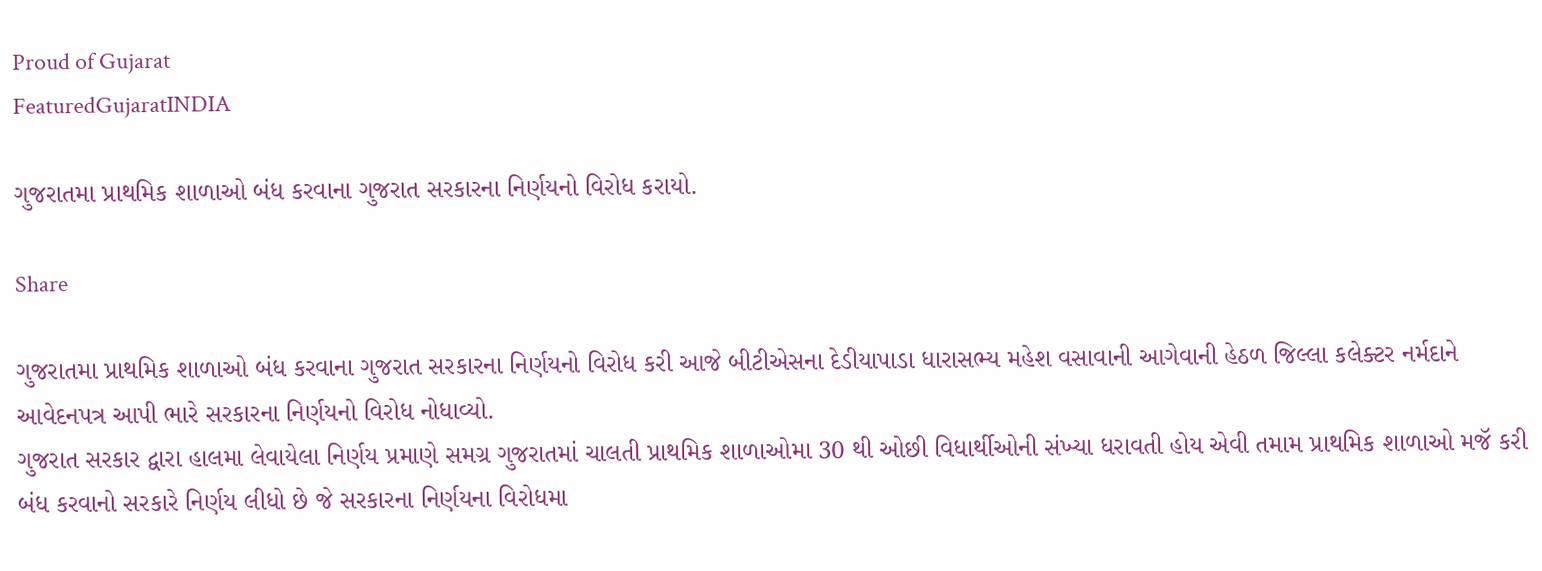Proud of Gujarat
FeaturedGujaratINDIA

ગુજરાતમા પ્રાથમિક શાળાઓ બંધ કરવાના ગુજરાત સરકારના નિર્ણયનો વિરોધ કરાયો.

Share

ગુજરાતમા પ્રાથમિક શાળાઓ બંધ કરવાના ગુજરાત સરકારના નિર્ણયનો વિરોધ કરી આજે બીટીએસના દેડીયાપાડા ધારાસભ્ય મહેશ વસાવાની આગેવાની હેઠળ જિલ્લા કલેક્ટર નર્મદાને આવેદનપત્ર આપી ભારે સરકારના નિર્ણયનો વિરોધ નોધાવ્યો.
ગુજરાત સરકાર દ્વારા હાલમા લેવાયેલા નિર્ણય પ્રમાણે સમગ્ર ગુજરાતમાં ચાલતી પ્રાથમિક શાળાઓમા 30 થી ઓછી વિધાર્થીઓની સંખ્યા ધરાવતી હોય એવી તમામ પ્રાથમિક શાળાઓ મજૅ કરી બંધ કરવાનો સરકારે નિર્ણય લીધો છે જે સરકારના નિર્ણયના વિરોધમા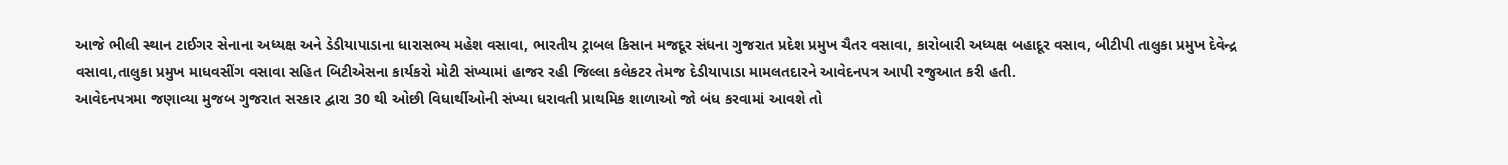આજે ભીલી સ્થાન ટાઈગર સેનાના અધ્યક્ષ અને ડેડીયાપાડાના ધારાસભ્ય મહેશ વસાવા, ભારતીય ટ્રાબલ કિસાન મજદૂર સંધના ગુજરાત પ્રદેશ પ્રમુખ ચૈતર વસાવા, કારોબારી અધ્યક્ષ બહાદૂર વસાવ, બીટીપી તાલુકા પ્રમુખ દેવેન્દ્ર વસાવા,તાલુકા પ્રમુખ માધવસીંગ વસાવા સહિત બિટીએસના કાર્યકરો મોટી સંખ્યામાં હાજર રહી જિલ્લા કલેકટર તેમજ દેડીયાપાડા મામલતદારને આવેદનપત્ર આપી રજુઆત કરી હતી.
આવેદનપત્રમા જણાવ્યા મુજબ ગુજરાત સરકાર દ્વારા 30 થી ઓછી વિધાર્થીઓની સંખ્યા ધરાવતી પ્રાથમિક શાળાઓ જો બંધ કરવામાં આવશે તો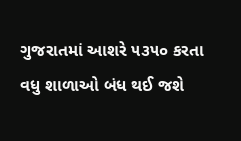ગુજરાતમાં આશરે ૫૩૫૦ કરતા વધુ શાળાઓ બંધ થઈ જશે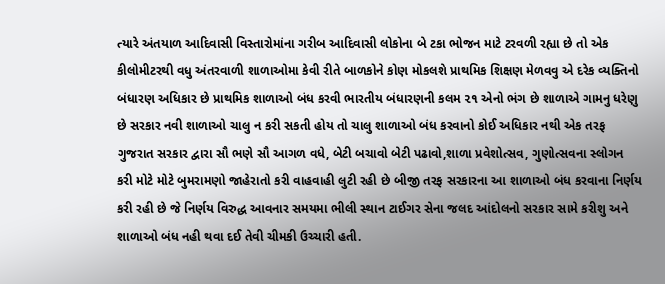ત્યારે અંતયાળ આદિવાસી વિસ્તારોમાંના ગરીબ આદિવાસી લોકોના બે ટકા ભોજન માટે ટરવળી રહ્યા છે તો એક કીલોમીટરથી વધુ અંતરવાળી શાળાઓમા કેવી રીતે બાળકોને કોણ મોકલશે પ્રાથમિક શિક્ષણ મેળવવુ એ દરેક વ્યક્તિનો બંધારણ અધિકાર છે પ્રાથમિક શાળાઓ બંધ કરવી ભારતીય બંધારણની કલમ ૨૧ એનો ભંગ છે શાળાએ ગામનુ ધરેણુ છે સરકાર નવી શાળાઓ ચાલુ ન કરી સકતી હોય તો ચાલુ શાળાઓ બંધ કરવાનો કોઈ અધિકાર નથી એક તરફ ગુજરાત સરકાર દ્વારા સૌ ભણે સૌ આગળ વધે, બેટી બચાવો બેટી પઢાવો,શાળા પ્રવેશોત્સવ, ગુણોત્સવના સ્લોગન કરી મોટે મોટે બુમરામણો જાહેરાતો કરી વાહવાહી લુટી રહી છે બીજી તરફ સરકારના આ શાળાઓ બંધ કરવાના નિર્ણય કરી રહી છે જે નિર્ણય વિરુદ્ધ આવનાર સમયમા ભીલી સ્થાન ટાઈગર સેના જલદ આંદોલનો સરકાર સામે કરીશુ અને શાળાઓ બંધ નહી થવા દઈ તેવી ચીમકી ઉચ્ચારી હતી.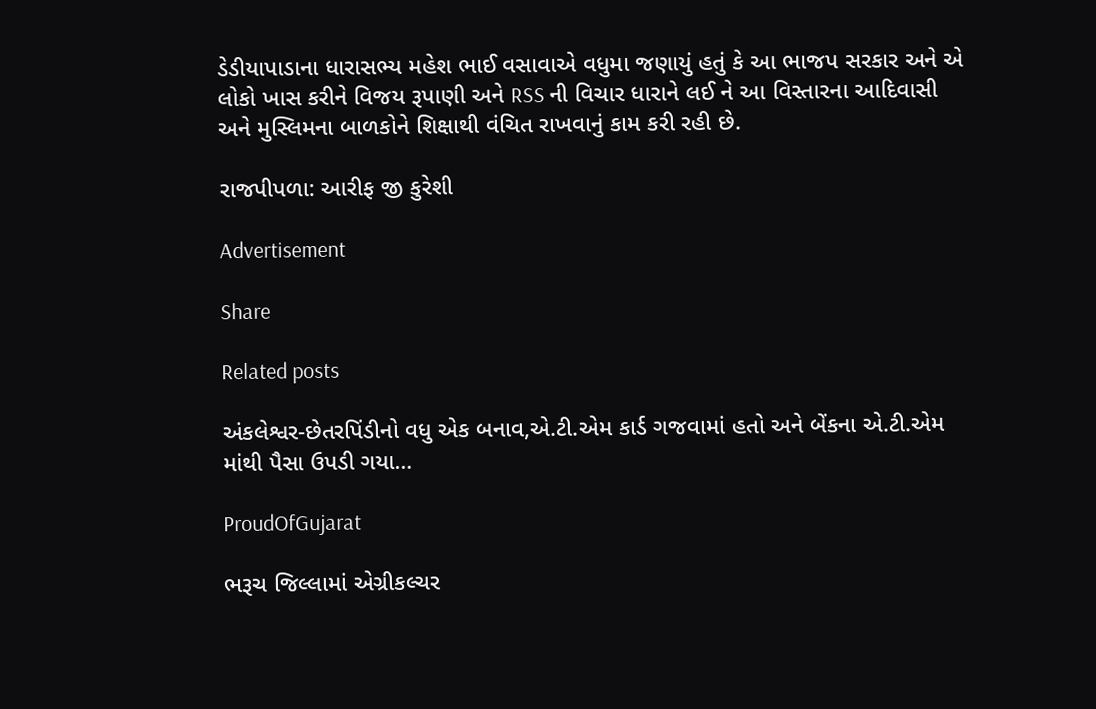ડેડીયાપાડાના ધારાસભ્ય મહેશ ભાઈ વસાવાએ વધુમા જણાયું હતું કે આ ભાજપ સરકાર અને એ લોકો ખાસ કરીને વિજય રૂપાણી અને RSS ની વિચાર ધારાને લઈ ને આ વિસ્તારના આદિવાસી અને મુસ્લિમના બાળકોને શિક્ષાથી વંચિત રાખવાનું કામ કરી રહી છે.

રાજપીપળા: આરીફ જી કુરેશી

Advertisement

Share

Related posts

અંકલેશ્વર-છેતરપિંડીનો વધુ એક બનાવ,એ.ટી.એમ કાર્ડ ગજવામાં હતો અને બેંકના એ.ટી.એમ માંથી પૈસા ઉપડી ગયા…

ProudOfGujarat

ભરૂચ જિલ્લામાં એગ્રીકલ્ચર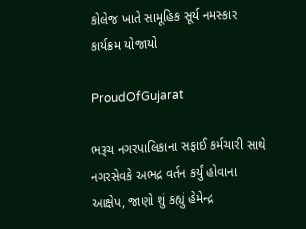કોલેજ ખાતે સામૂહિક સૂર્ય નમસ્કાર કાર્યક્રમ યોજાયો

ProudOfGujarat

ભરૂચ નગરપાલિકાના સફાઈ કર્મચારી સાથે નગરસેવકે અભદ્ર વર્તન કર્યું હોવાના આક્ષેપ, જાણો શું કહ્યું હેમેન્દ્ર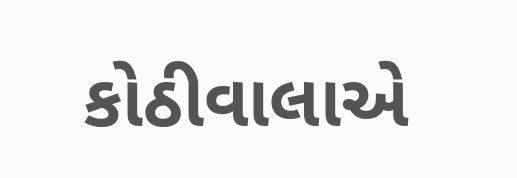કોઠીવાલાએ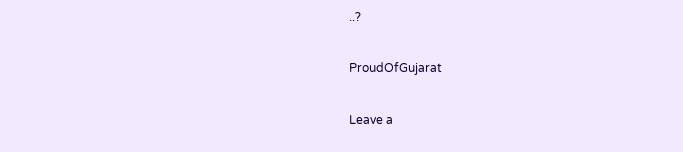..?

ProudOfGujarat

Leave a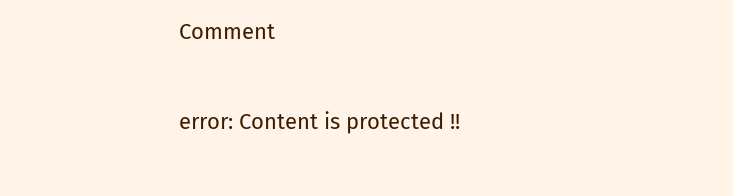Comment

error: Content is protected !!